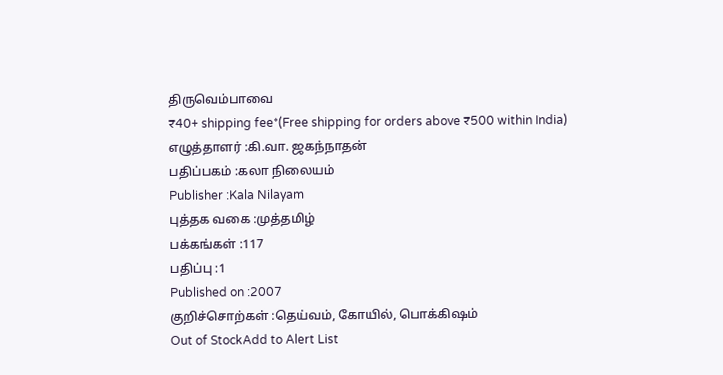திருவெம்பாவை
₹40+ shipping fee*(Free shipping for orders above ₹500 within India)
எழுத்தாளர் :கி.வா. ஜகந்நாதன்
பதிப்பகம் :கலா நிலையம்
Publisher :Kala Nilayam
புத்தக வகை :முத்தமிழ்
பக்கங்கள் :117
பதிப்பு :1
Published on :2007
குறிச்சொற்கள் :தெய்வம், கோயில், பொக்கிஷம்
Out of StockAdd to Alert List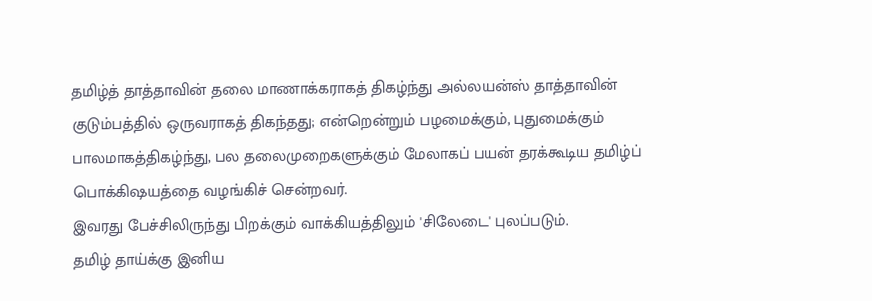தமிழ்த் தாத்தாவின் தலை மாணாக்கராகத் திகழ்ந்து அல்லயன்ஸ் தாத்தாவின் குடும்பத்தில் ஒருவராகத் திகந்தது; என்றென்றும் பழமைக்கும், புதுமைக்கும் பாலமாகத்திகழ்ந்து, பல தலைமுறைகளுக்கும் மேலாகப் பயன் தரக்கூடிய தமிழ்ப் பொக்கிஷயத்தை வழங்கிச் சென்றவர்.
இவரது பேச்சிலிருந்து பிறக்கும் வாக்கியத்திலும் 'சிலேடை' புலப்படும்.
தமிழ் தாய்க்கு இனிய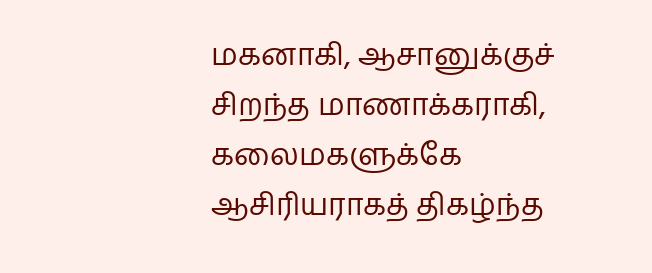மகனாகி, ஆசானுக்குச் சிறந்த மாணாக்கராகி, கலைமகளுக்கே ஆசிரியராகத் திகழ்ந்த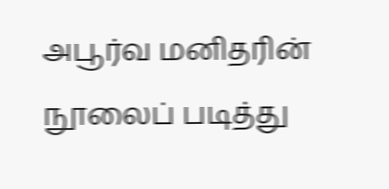அபூர்வ மனிதரின் நூலைப் படித்து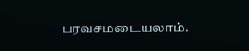பரவசமடையலாம்.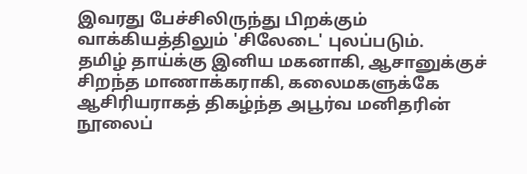இவரது பேச்சிலிருந்து பிறக்கும் வாக்கியத்திலும் 'சிலேடை' புலப்படும்.
தமிழ் தாய்க்கு இனிய மகனாகி, ஆசானுக்குச் சிறந்த மாணாக்கராகி, கலைமகளுக்கே ஆசிரியராகத் திகழ்ந்த அபூர்வ மனிதரின் நூலைப்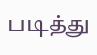படித்து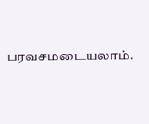பரவசமடையலாம்.